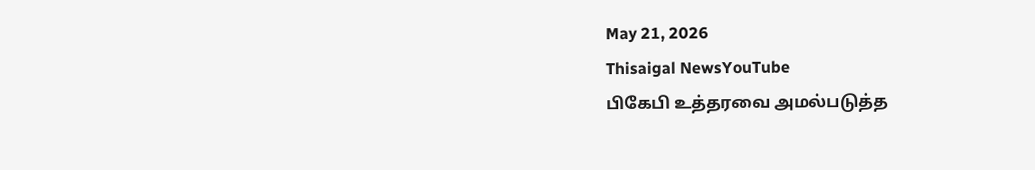May 21, 2026
Thisaigal NewsYouTube
பிகேபி உத்தரவை அமல்படுத்த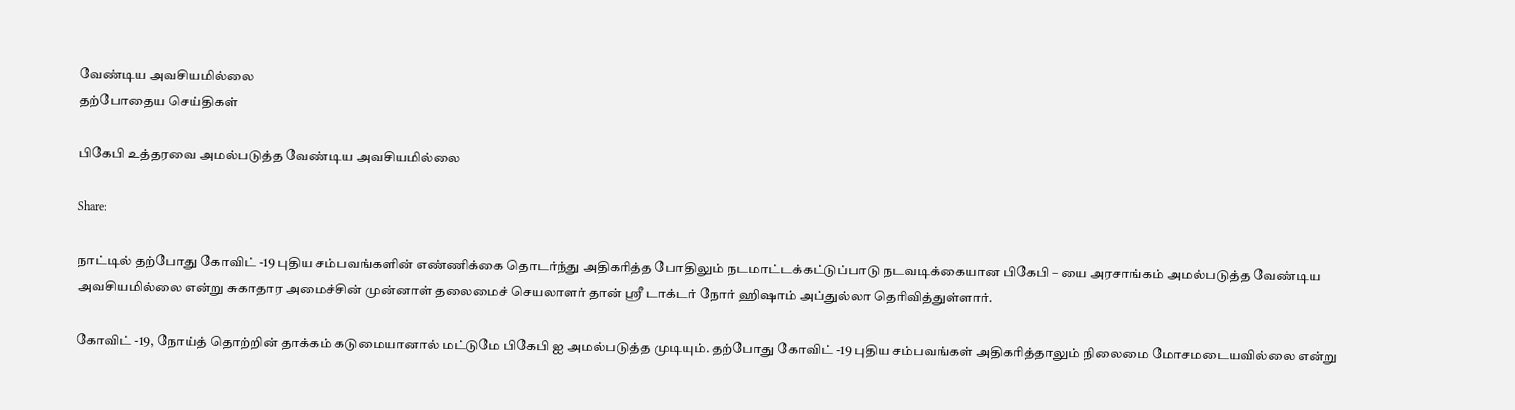வேண்டிய அவசியமில்லை
தற்போதைய செய்திகள்

பிகேபி உத்தரவை அமல்படுத்த வேண்டிய அவசியமில்லை

Share:

நாட்டில் தற்போது கோவிட் -19 புதிய சம்பவங்களின் எண்ணிக்கை தொடர்ந்து அதிகரித்த போதிலும் நடமாட்டக்கட்டுப்பாடு நடவடிக்கையான பிகேபி – யை அரசாங்கம் அமல்படுத்த வேண்டிய அவசியமில்லை என்று சுகாதார அமைச்சின் முன்னாள் தலைமைச் செயலாளர் தான் ஶ்ரீ டாக்டர் நோர் ஹிஷாம் அப்துல்லா தெரிவித்துள்ளார்.

கோவிட் -19, நோய்த் தொற்றின் தாக்கம் கடுமையானால் மட்டுமே பிகேபி ஐ அமல்படுத்த முடியும். தற்போது கோவிட் -19 புதிய சம்பவங்கள் அதிகரித்தாலும் நிலைமை மோசமடையவில்லை என்று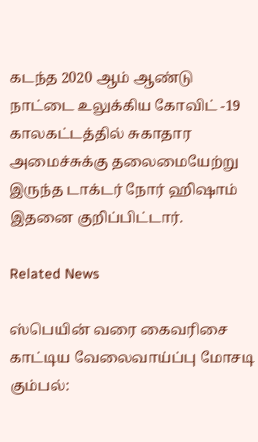கடந்த 2020 ஆம் ஆண்டு நாட்டை உலுக்கிய கோவிட் -19 காலகட்டத்தில் சுகாதார அமைச்சுக்கு தலைமையேற்று இருந்த டாக்டர் நோர் ஹிஷாம் இதனை குறிப்பிட்டார்.

Related News

ஸ்பெயின் வரை கைவரிசை காட்டிய வேலைவாய்ப்பு மோசடி கும்பல்: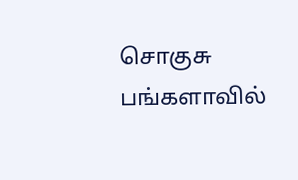சொகுசு பங்களாவில்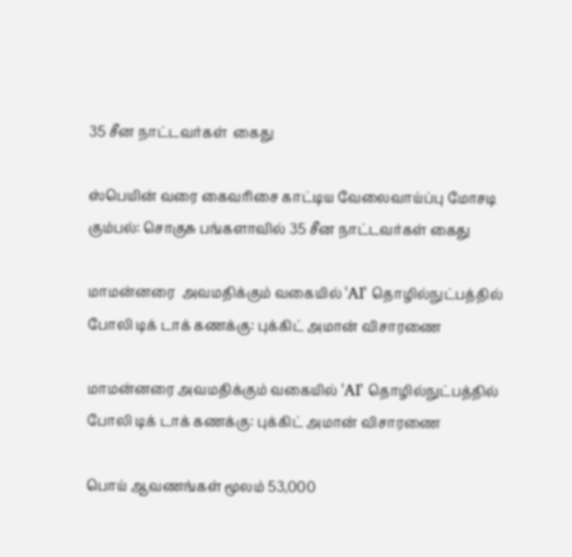35 சீன நாட்டவர்கள்  கைது

ஸ்பெயின் வரை கைவரிசை காட்டிய வேலைவாய்ப்பு மோசடி கும்பல்: சொகுசு பங்களாவில் 35 சீன நாட்டவர்கள் கைது

மாமன்னரை  அவமதிக்கும் வகையில் 'AI' தொழில்நுட்பத்தில் போலி டிக் டாக் கணக்கு: புக்கிட் அமான் விசாரணை

மாமன்னரை அவமதிக்கும் வகையில் 'AI' தொழில்நுட்பத்தில் போலி டிக் டாக் கணக்கு: புக்கிட் அமான் விசாரணை

பொய் ஆவணங்கள் மூலம் 53,000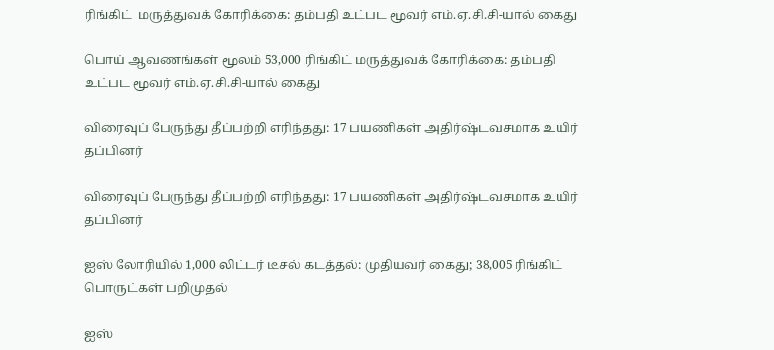ரிங்கிட்  மருத்துவக் கோரிக்கை: தம்பதி உட்பட மூவர் எம்.ஏ.சி.சி-யால் கைது

பொய் ஆவணங்கள் மூலம் 53,000 ரிங்கிட் மருத்துவக் கோரிக்கை: தம்பதி உட்பட மூவர் எம்.ஏ.சி.சி-யால் கைது

விரைவுப் பேருந்து தீப்பற்றி எரிந்தது: 17 பயணிகள் அதிர்ஷ்டவசமாக உயிர் தப்பினர்

விரைவுப் பேருந்து தீப்பற்றி எரிந்தது: 17 பயணிகள் அதிர்ஷ்டவசமாக உயிர் தப்பினர்

ஐஸ் லோரியில் 1,000 லிட்டர் டீசல் கடத்தல்: முதியவர் கைது; 38,005 ரிங்கிட்  பொருட்கள் பறிமுதல்

ஐஸ்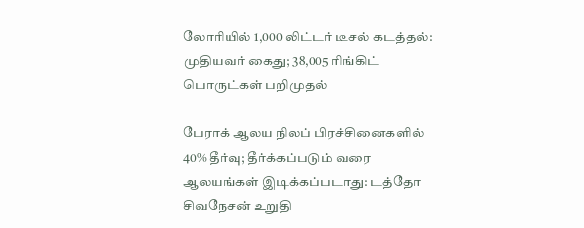லோரியில் 1,000 லிட்டர் டீசல் கடத்தல்: முதியவர் கைது; 38,005 ரிங்கிட் பொருட்கள் பறிமுதல்

பேராக் ஆலய நிலப் பிரச்சினைகளில் 40% தீர்வு; தீர்க்கப்படும் வரை ஆலயங்கள் இடிக்கப்படாது: டத்தோ சிவநேசன் உறுதி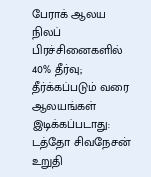பேராக் ஆலய நிலப் பிரச்சினைகளில் 40% தீர்வு; தீர்க்கப்படும் வரை ஆலயங்கள் இடிக்கப்படாது: டத்தோ சிவநேசன் உறுதி